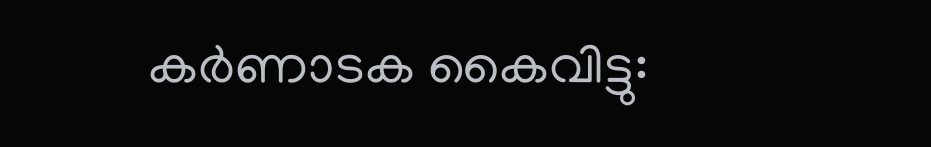കര്‍ണാടക കൈവിട്ടു: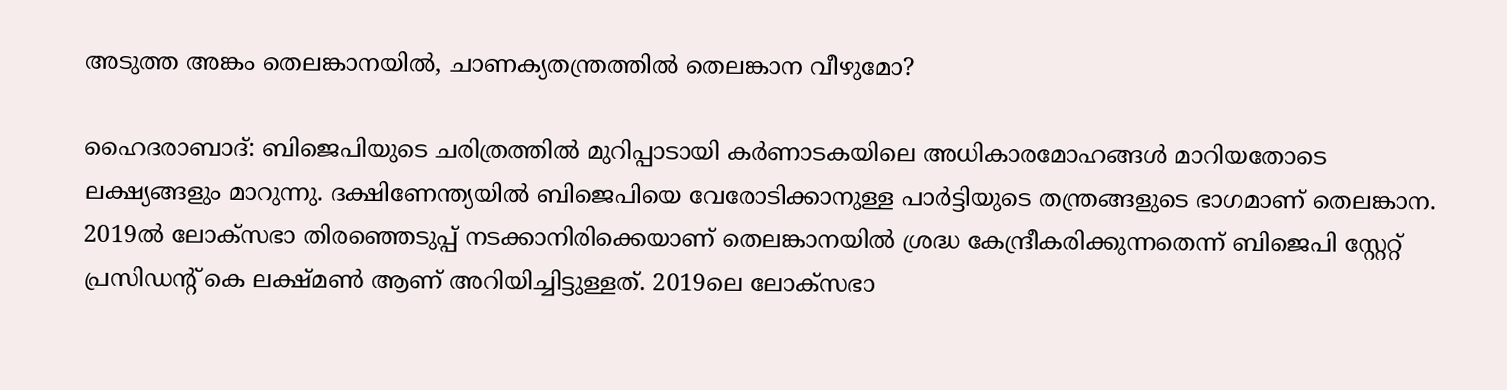അടുത്ത അങ്കം തെലങ്കാനയില്‍, ചാണക്യതന്ത്രത്തില്‍ തെലങ്കാന വീഴുമോ?

ഹൈദരാബാദ്: ബിജെപിയുടെ ചരിത്രത്തില്‍ മുറിപ്പാടായി കര്‍ണാടകയിലെ അധികാരമോഹങ്ങള്‍ മാറിയതോടെ ലക്ഷ്യങ്ങളും മാറുന്നു. ദക്ഷിണേന്ത്യയില്‍ ബിജെപിയെ വേരോടിക്കാനുള്ള പാര്‍ട്ടിയുടെ തന്ത്രങ്ങളുടെ ഭാഗമാണ് തെലങ്കാന. 2019ല്‍ ലോക്സഭാ തിരഞ്ഞെടുപ്പ് നടക്കാനിരിക്കെയാണ് തെലങ്കാനയില്‍ ശ്രദ്ധ കേന്ദ്രീകരിക്കുന്നതെന്ന് ബിജെപി സ്റ്റേറ്റ് പ്രസിഡന്റ് കെ ലക്ഷ്മണ്‍ ആണ് അറിയിച്ചിട്ടുള്ളത്. 2019ലെ ലോക്സഭാ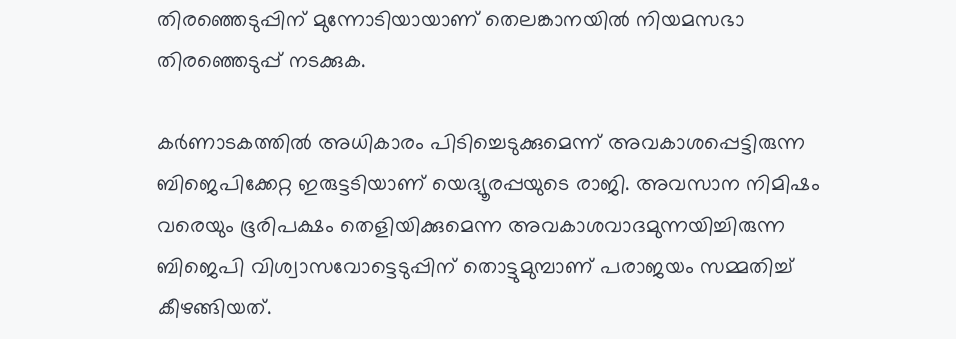തിരഞ്ഞെടുപ്പിന് മുന്നോടിയായാണ് തെലങ്കാനയില്‍ നിയമസഭാ തിരഞ്ഞെടുപ്പ് നടക്കുക.

കര്‍ണാടകത്തില്‍ അധികാരം പിടിച്ചെടുക്കുമെന്ന് അവകാശപ്പെട്ടിരുന്ന ബിജെപിക്കേറ്റ ഇരുട്ടടിയാണ് യെദ്യൂരപ്പയുടെ രാജി. അവസാന നിമിഷം വരെയും ഭൂരിപക്ഷം തെളിയിക്കുമെന്ന അവകാശവാദമുന്നയിച്ചിരുന്ന ബിജെപി വിശ്വാസവോട്ടെടുപ്പിന് തൊട്ടുമുമ്പാണ് പരാജയം സമ്മതിച്ച് കീഴങ്ങിയത്.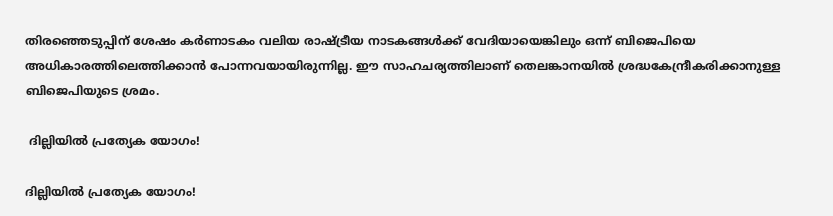തിരഞ്ഞെടുപ്പിന് ശേഷം കര്‍ണാടകം വലിയ രാഷ്ട്രീയ നാടകങ്ങള്‍ക്ക് വേദിയായെങ്കിലും ഒന്ന് ബിജെപിയെ അധികാരത്തിലെത്തിക്കാന്‍ പോന്നവയായിരുന്നില്ല. ഈ സാഹചര്യത്തിലാണ് തെലങ്കാനയില്‍ ശ്രദ്ധകേന്ദ്രീകരിക്കാനുള്ള ബിജെപിയുടെ ശ്രമം.

 ദില്ലിയില്‍ പ്രത്യേക യോഗം!

ദില്ലിയില്‍ പ്രത്യേക യോഗം!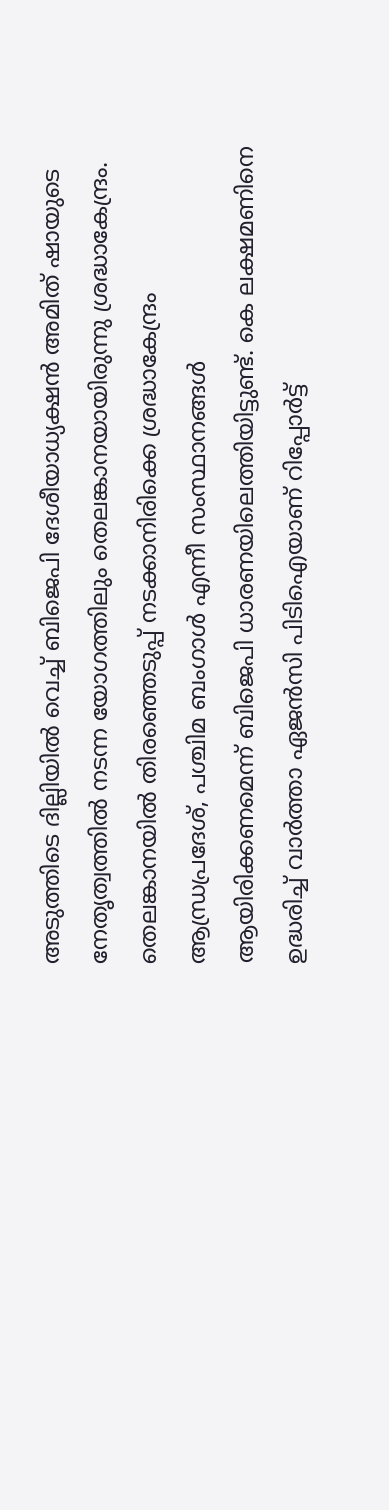അടുത്തിടെ ദില്ലിയില്‍ വെച്ച് ബിജെപി ദേശീയാധ്യക്ഷന്‍ അമിത് ഷായുടെ നേതൃത്വത്തില്‍ നടന്ന യോഗത്തിലും തെലങ്കാനയായിരുന്നു ശ്രദ്ധാകേന്ദ്രം. തെലങ്കാനയില്‍ തിരഞ്ഞെടുപ്പ് നടക്കാനിരിക്കെ ശ്രദ്ധാകേന്ദ്രം ആന്ധ്രപ്രദേശ്, പശ്ചിമ ബംഗാള്‍ എന്നീ സംസ്ഥാനങ്ങള്‍ ആയിരിക്കണമെന്ന് ബിജെപി ധാരണയിലെത്തിയിട്ടുണ്ട്. കെ ലക്ഷമണിനെ ഉദ്ധരിച്ച് വാര്‍ത്താ ഏജന്‍സി പിടിഐയാണ് റിപ്പോര്‍ട്ട്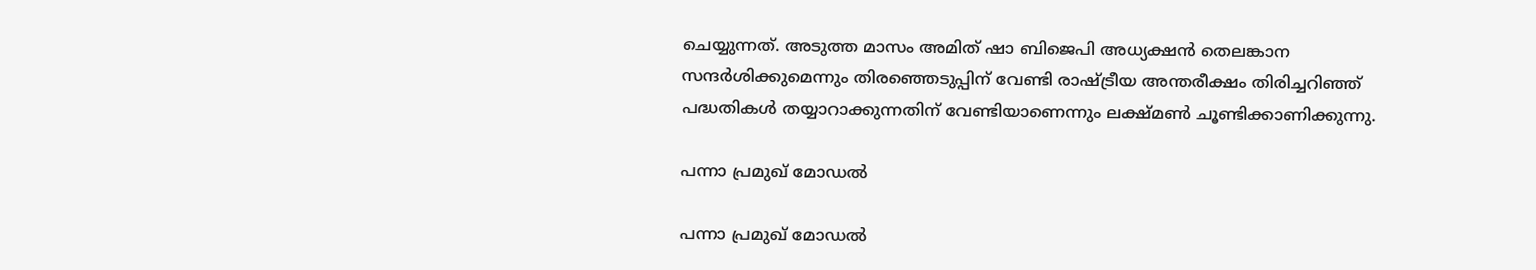ചെയ്യുന്നത്. അടുത്ത മാസം അമിത് ഷാ ബിജെപി അധ്യക്ഷന്‍ തെലങ്കാന സന്ദര്‍ശിക്കുമെന്നും തിരഞ്ഞെടുപ്പിന് വേണ്ടി രാഷ്ട്രീയ അന്തരീക്ഷം തിരിച്ചറിഞ്ഞ് പദ്ധതികള്‍ തയ്യാറാക്കുന്നതിന് വേണ്ടിയാണെന്നും ലക്ഷ്മണ്‍ ചൂണ്ടിക്കാണിക്കുന്നു.

പന്നാ പ്രമുഖ് മോഡല്‍

പന്നാ പ്രമുഖ് മോഡല്‍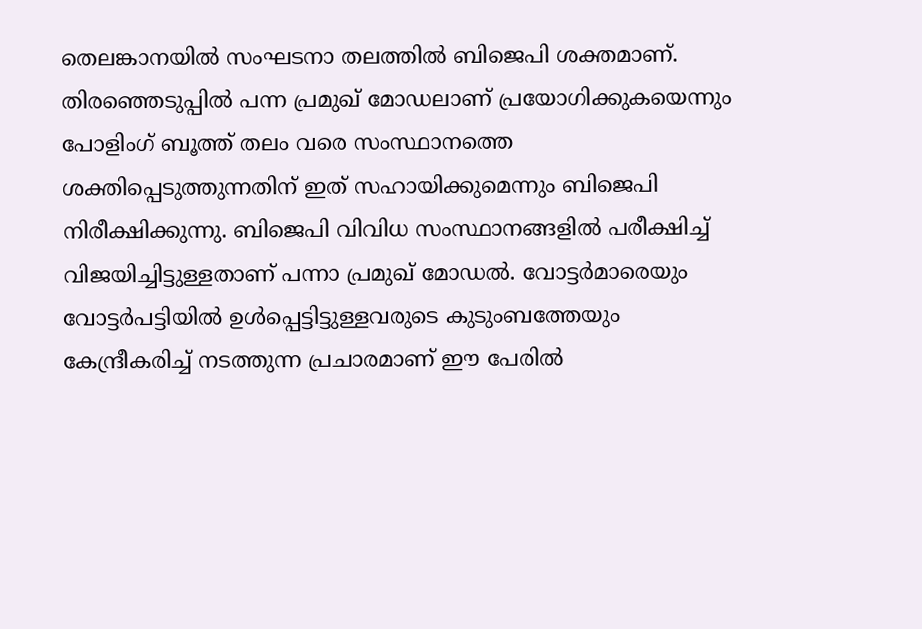തെലങ്കാനയില്‍ സംഘടനാ തലത്തില്‍ ബിജെപി ശക്തമാണ്. തിരഞ്ഞെടുപ്പില്‍ പന്ന പ്രമുഖ് മോഡലാണ് പ്രയോഗിക്കുകയെന്നും പോളിംഗ് ബൂത്ത് തലം വരെ സംസ്ഥാനത്തെ ശക്തിപ്പെടുത്തുന്നതിന് ഇത് സഹായിക്കുമെന്നും ബിജെപി നിരീക്ഷിക്കുന്നു. ബിജെപി വിവിധ സംസ്ഥാനങ്ങളില്‍ പരീക്ഷിച്ച് വിജയിച്ചിട്ടുള്ളതാണ് പന്നാ പ്രമുഖ് മോഡല്‍. വോട്ടര്‍മാരെയും വോട്ടര്‍പട്ടിയില്‍ ഉള്‍പ്പെട്ടിട്ടുള്ളവരുടെ കുടുംബത്തേയും കേന്ദ്രീകരിച്ച് നടത്തുന്ന പ്രചാരമാണ് ഈ പേരില്‍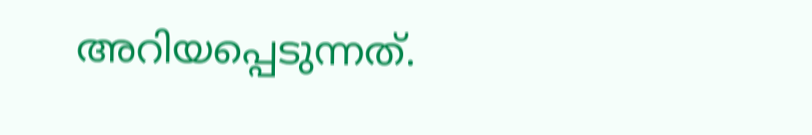അറിയപ്പെടുന്നത്.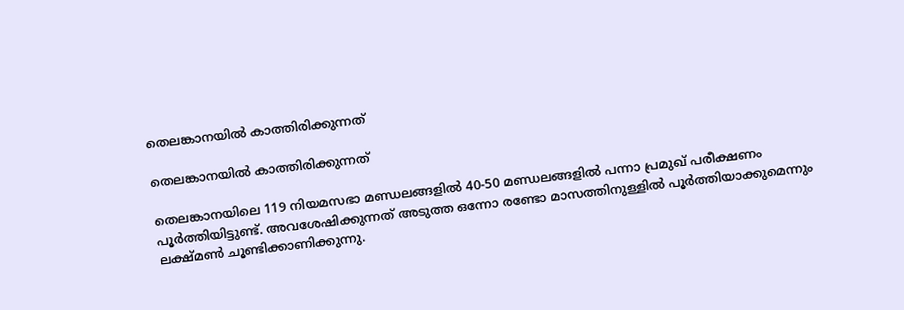തെലങ്കാനയില്‍ കാത്തിരിക്കുന്നത്

തെലങ്കാനയില്‍ കാത്തിരിക്കുന്നത്

തെലങ്കാനയിലെ 119 നിയമസഭാ മണ്ഡലങ്ങളില്‍ 40-50 മണ്ഡലങ്ങളില്‍ പന്നാ പ്രമുഖ് പരീക്ഷണം പൂര്‍ത്തിയിട്ടുണ്ട്. അവശേഷിക്കുന്നത് അടുത്ത ഒന്നോ രണ്ടോ മാസത്തിനുള്ളില്‍ പൂര്‍ത്തിയാക്കുമെന്നും ലക്ഷ്മണ്‍ ചൂണ്ടിക്കാണിക്കുന്നു.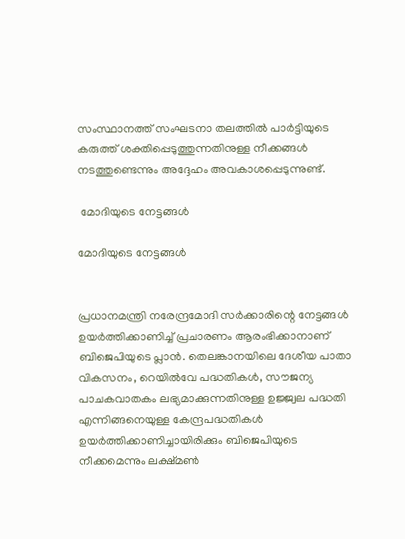സംസ്ഥാനത്ത് സംഘടനാ തലത്തില്‍ പാര്‍ട്ടിയുടെ കരുത്ത് ശക്തിപ്പെടുത്തുന്നതിനുള്ള നീക്കങ്ങള്‍ നടത്തുണ്ടെന്നും അദ്ദേഹം അവകാശപ്പെടുന്നുണ്ട്.

 മോദിയുടെ നേട്ടങ്ങള്‍

മോദിയുടെ നേട്ടങ്ങള്‍


പ്രധാനമന്ത്രി നരേന്ദ്രമോദി സര്‍ക്കാരിന്റെ നേട്ടങ്ങള്‍ ഉയര്‍ത്തിക്കാണിച്ച് പ്രചാരണം ആരംഭിക്കാനാണ് ബിജെപിയുടെ പ്ലാന്‍. തെലങ്കാനയിലെ ദേശീയ പാതാ വികസനം, റെയില്‍വേ പദ്ധതികള്‍, സൗജന്യ പാചകവാതകം ലഭ്യമാക്കുന്നതിനുള്ള ഉജ്ജ്വല പദ്ധതി എന്നിങ്ങനെയുള്ള കേന്ദ്രപദ്ധതികള്‍ ഉയര്‍ത്തിക്കാണിച്ചായിരിക്കും ബിജെപിയുടെ നീക്കമെന്നും ലക്ഷ്മണ്‍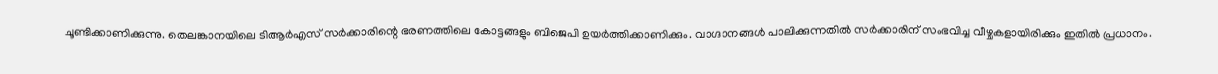ചൂണ്ടിക്കാണിക്കുന്നു. തെലങ്കാനയിലെ ടിആര്‍എസ് സര്‍ക്കാരിന്റെ ഭരണത്തിലെ കോട്ടങ്ങളും ബിജെപി ഉയര്‍ത്തിക്കാണിക്കും. വാഗ്ദാനങ്ങള്‍ പാലിക്കുന്നതില്‍ സര്‍ക്കാരിന് സംഭവിച്ച വീഴ്ചകളായിരിക്കും ഇതില്‍ പ്രധാനം.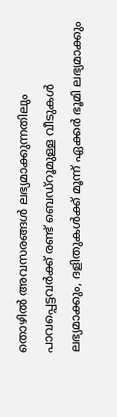തൊഴില്‍ അവസരങ്ങള്‍ ലഭ്യമാക്കുന്നതിലും പാവപ്പെട്ടവര്‍ക്ക് രണ്ട് ബെഡ‍്റൂമുള്ള വീടുകള്‍ ലഭ്യമാക്കും, ദളിതുകള്‍ക്ക് മൂന്ന് ഏക്കര്‍ ഭൂമി ലഭ്യമാക്കും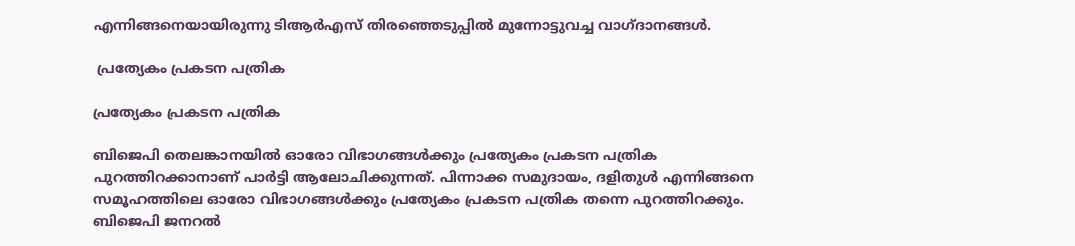എന്നിങ്ങനെയായിരുന്നു ടിആര്‍എസ് തിരഞ്ഞെടുപ്പില്‍ മുന്നോട്ടുവച്ച വാഗ്ദാനങ്ങള്‍.

 പ്രത്യേകം പ്രകടന പത്രിക

പ്രത്യേകം പ്രകടന പത്രിക

ബിജെപി തെലങ്കാനയില്‍ ഓരോ വിഭാഗങ്ങള്‍ക്കും പ്രത്യേകം പ്രകടന പത്രിക പുറത്തിറക്കാനാണ് പാര്‍ട്ടി ആലോചിക്കുന്നത്. പിന്നാക്ക സമുദായം, ദളിതുള്‍ എന്നിങ്ങനെ സമൂഹത്തിലെ ഓരോ വിഭാഗങ്ങള്‍ക്കും പ്രത്യേകം പ്രകടന പത്രിക തന്നെ പുറത്തിറക്കും. ബിജെപി ജനറല്‍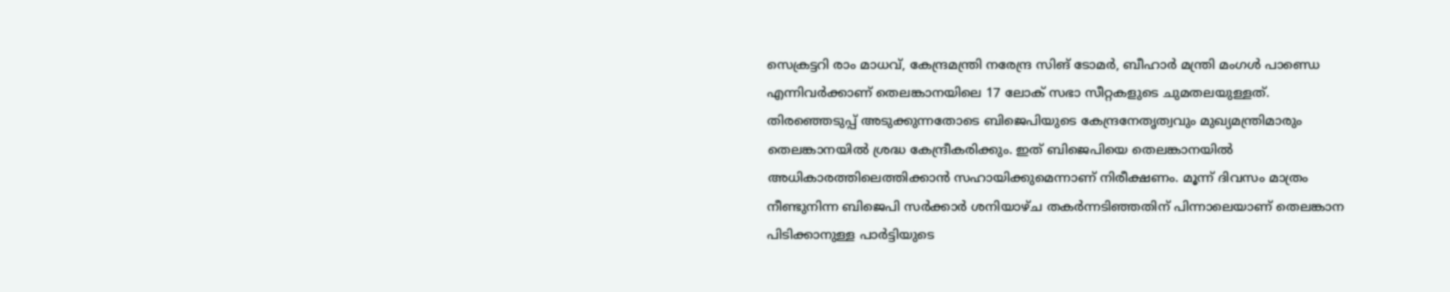സെക്രട്ടറി രാം മാധവ്, കേന്ദ്രമന്ത്രി നരേന്ദ്ര സിങ് ടോമര്‍, ബീഹാര്‍ മന്ത്രി മംഗള്‍ പാണ്ഡെ എന്നിവര്‍ക്കാണ് തെലങ്കാനയിലെ 17 ലോക് സഭാ സീറ്റകളുടെ ചുമതലയുള്ളത്. തിരഞ്ഞെടുപ്പ് അടുക്കുന്നതോടെ ബിജെപിയുടെ കേന്ദ്രനേതൃത്വവും മുഖ്യമന്ത്രിമാരും തെലങ്കാനയില്‍ ശ്രദ്ധ കേന്ദ്രീകരിക്കും. ഇത് ബിജെപിയെ തെലങ്കാനയില്‍ അധികാരത്തിലെത്തിക്കാന്‍ സഹായിക്കുമെന്നാണ് നിരീക്ഷണം. മൂന്ന് ദിവസം മാത്രം നീണ്ടുനിന്ന ബിജെപി സര്‍ക്കാര്‍ ശനിയാഴ്ച തകര്‍ന്നടിഞ്ഞതിന് പിന്നാലെയാണ് തെലങ്കാന പിടിക്കാനുള്ള പാര്‍ട്ടിയുടെ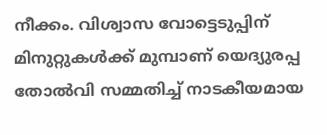നീക്കം. വിശ്വാസ വോട്ടെടുപ്പിന് മിനുറ്റുകള്‍ക്ക് മുമ്പാണ് യെദ്യുരപ്പ തോല്‍വി സമ്മതിച്ച് നാടകീയമായ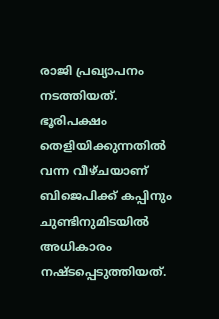രാജി പ്രഖ്യാപനം നടത്തിയത്. ഭൂരിപക്ഷം തെളിയിക്കുന്നതില്‍ വന്ന വീഴ്ചയാണ് ബിജെപിക്ക് കപ്പിനും ചുണ്ടിനുമിടയില്‍ അധികാരം നഷ്ടപ്പെടുത്തിയത്.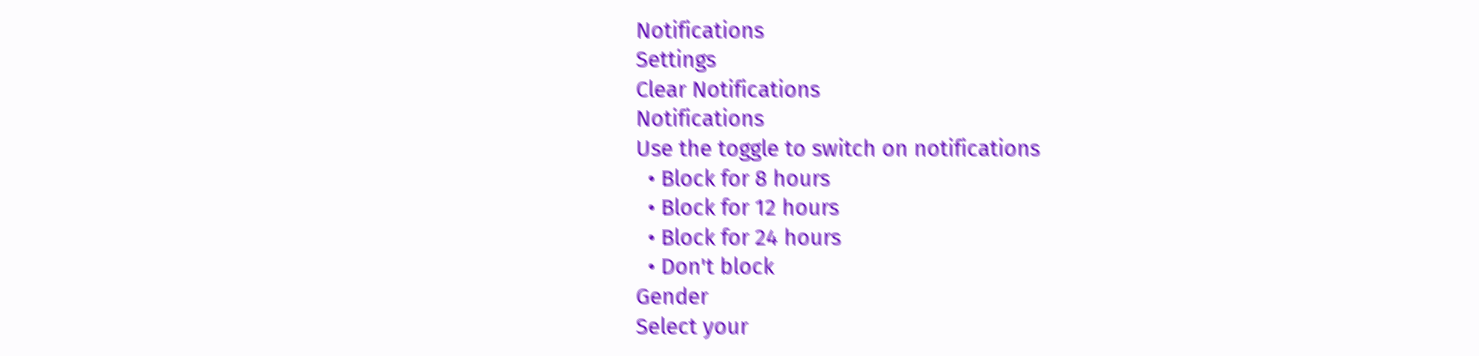Notifications
Settings
Clear Notifications
Notifications
Use the toggle to switch on notifications
  • Block for 8 hours
  • Block for 12 hours
  • Block for 24 hours
  • Don't block
Gender
Select your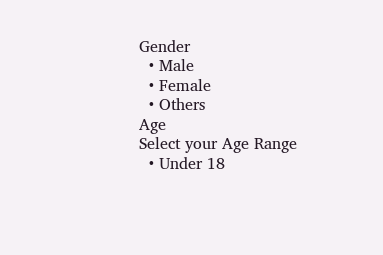Gender
  • Male
  • Female
  • Others
Age
Select your Age Range
  • Under 18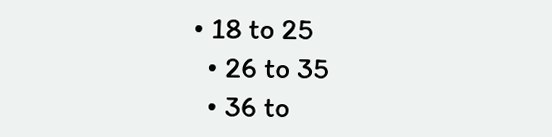• 18 to 25
  • 26 to 35
  • 36 to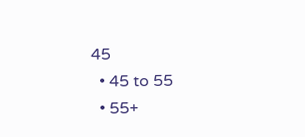45
  • 45 to 55
  • 55+